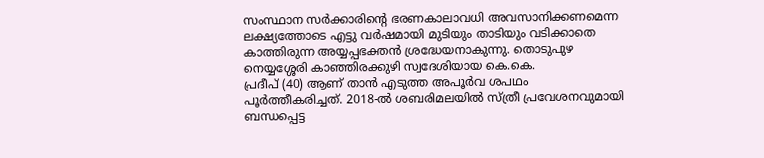സംസ്ഥാന സർക്കാരിന്റെ ഭരണകാലാവധി അവസാനിക്കണമെന്ന ലക്ഷ്യത്തോടെ എട്ടു വർഷമായി മുടിയും താടിയും വടിക്കാതെ കാത്തിരുന്ന അയ്യപ്പഭക്തൻ ശ്രദ്ധേയനാകുന്നു. തൊടുപുഴ നെയ്യശ്ശേരി കാഞ്ഞിരക്കുഴി സ്വദേശിയായ കെ.കെ.
പ്രദീപ് (40) ആണ് താൻ എടുത്ത അപൂർവ ശപഥം പൂർത്തീകരിച്ചത്. 2018-ൽ ശബരിമലയിൽ സ്ത്രീ പ്രവേശനവുമായി ബന്ധപ്പെട്ട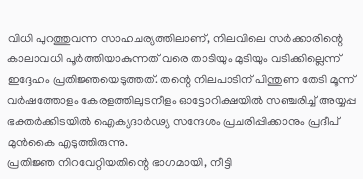വിധി പുറത്തുവന്ന സാഹചര്യത്തിലാണ്, നിലവിലെ സർക്കാരിന്റെ കാലാവധി പൂർത്തിയാകുന്നത് വരെ താടിയും മുടിയും വടിക്കില്ലെന്ന് ഇദ്ദേഹം പ്രതിജ്ഞയെടുത്തത്. തന്റെ നിലപാടിന് പിന്തുണ തേടി മൂന്ന് വർഷത്തോളം കേരളത്തിലുടനീളം ഓട്ടോറിക്ഷയിൽ സഞ്ചരിച്ച് അയ്യപ്പ ഭക്തർക്കിടയിൽ ഐക്യദാർഢ്യ സന്ദേശം പ്രചരിപ്പിക്കാനും പ്രദീപ് മുൻകൈ എടുത്തിരുന്നു.
പ്രതിജ്ഞ നിറവേറ്റിയതിന്റെ ഭാഗമായി, നീട്ടി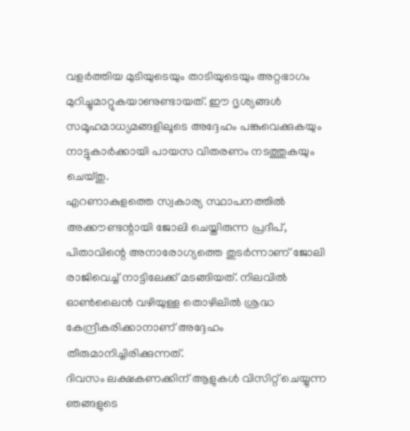വളർത്തിയ മുടിയുടെയും താടിയുടെയും അറ്റഭാഗം മുറിച്ചുമാറ്റുകയാണുണ്ടായത്. ഈ ദൃശ്യങ്ങൾ സമൂഹമാധ്യമങ്ങളിലൂടെ അദ്ദേഹം പങ്കുവെക്കുകയും നാട്ടുകാർക്കായി പായസ വിതരണം നടത്തുകയും ചെയ്തു.
എറണാകുളത്തെ സ്വകാര്യ സ്ഥാപനത്തിൽ അക്കൗണ്ടന്റായി ജോലി ചെയ്തിരുന്ന പ്രദീപ്, പിതാവിന്റെ അനാരോഗ്യത്തെ തുടർന്നാണ് ജോലി രാജിവെച്ച് നാട്ടിലേക്ക് മടങ്ങിയത്. നിലവിൽ ഓൺലൈൻ വഴിയുള്ള തൊഴിലിൽ ശ്രദ്ധ കേന്ദ്രീകരിക്കാനാണ് അദ്ദേഹം തീരുമാനിച്ചിരിക്കുന്നത്.
ദിവസം ലക്ഷകണക്കിന് ആളുകൾ വിസിറ്റ് ചെയ്യുന്ന ഞങ്ങളുടെ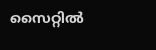സൈറ്റിൽ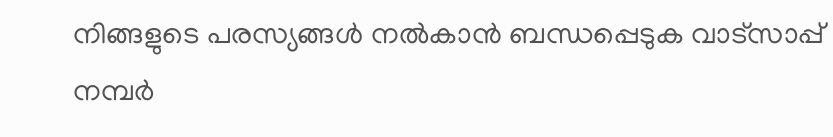നിങ്ങളുടെ പരസ്യങ്ങൾ നൽകാൻ ബന്ധപ്പെടുക വാട്സാപ്പ് നമ്പർ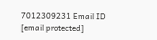7012309231 Email ID [email protected]